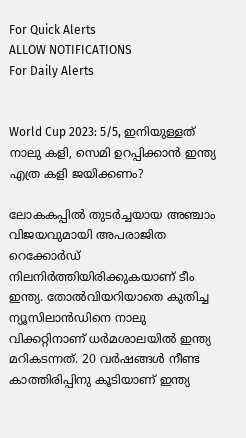For Quick Alerts
ALLOW NOTIFICATIONS
For Daily Alerts


World Cup 2023: 5/5, ഇനിയുള്ളത് നാലു കളി, സെമി ഉറപ്പിക്കാന്‍ ഇന്ത്യ എത്ര കളി ജയിക്കണം?

ലോകകപ്പില്‍ തുടര്‍ച്ചയായ അഞ്ചാം വിജയവുമായി അപരാജിത റെക്കോര്‍ഡ് നിലനിര്‍ത്തിയിരിക്കുകയാണ് ടീം ഇന്ത്യ. തോല്‍വിയറിയാതെ കുതിച്ച ന്യൂസിലാന്‍ഡിനെ നാലു വിക്കറ്റിനാണ് ധര്‍മശാലയില്‍ ഇന്ത്യ മറികടന്നത്. 20 വര്‍ഷങ്ങള്‍ നീണ്ട കാത്തിരിപ്പിനു കൂടിയാണ് ഇന്ത്യ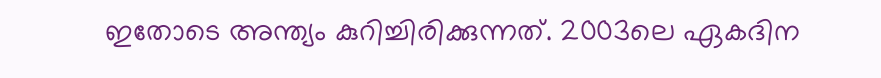ഇതോടെ അന്ത്യം കുറിച്ചിരിക്കുന്നത്. 2003ലെ ഏകദിന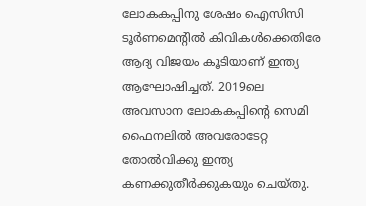ലോകകപ്പിനു ശേഷം ഐസിസി ടൂര്‍ണമെന്റില്‍ കിവികള്‍ക്കെതിരേ ആദ്യ വിജയം കൂടിയാണ് ഇന്ത്യ ആഘോഷിച്ചത്. 2019ലെ അവസാന ലോകകപ്പിന്റെ സെമി ഫൈനലില്‍ അവരോടേറ്റ തോല്‍വിക്കു ഇന്ത്യ കണക്കുതീര്‍ക്കുകയും ചെയ്തു.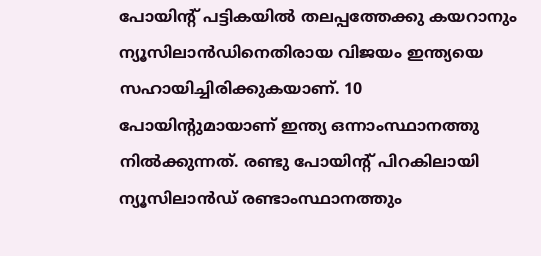പോയിന്റ് പട്ടികയില്‍ തലപ്പത്തേക്കു കയറാനും ന്യൂസിലാന്‍ഡിനെതിരായ വിജയം ഇന്ത്യയെ സഹായിച്ചിരിക്കുകയാണ്. 10 പോയിന്റുമായാണ് ഇന്ത്യ ഒന്നാംസ്ഥാനത്തു നില്‍ക്കുന്നത്. രണ്ടു പോയിന്റ് പിറകിലായി ന്യൂസിലാന്‍ഡ് രണ്ടാംസ്ഥാനത്തും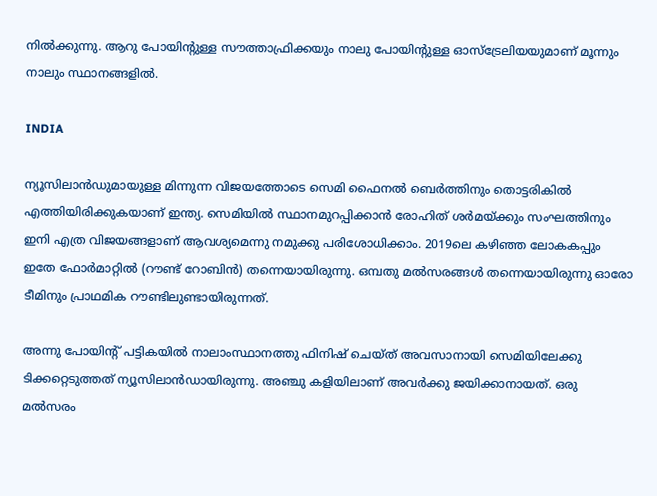നില്‍ക്കുന്നു. ആറു പോയിന്റുള്ള സൗത്താഫ്രിക്കയും നാലു പോയിന്റുള്ള ഓസ്‌ട്രേലിയയുമാണ് മൂന്നും നാലും സ്ഥാനങ്ങളില്‍.

INDIA

ന്യൂസിലാന്‍ഡുമായുള്ള മിന്നുന്ന വിജയത്തോടെ സെമി ഫൈനല്‍ ബെര്‍ത്തിനും തൊട്ടരികില്‍ എത്തിയിരിക്കുകയാണ് ഇന്ത്യ. സെമിയില്‍ സ്ഥാനമുറപ്പിക്കാന്‍ രോഹിത് ശര്‍മയ്ക്കും സംഘത്തിനും ഇനി എത്ര വിജയങ്ങളാണ് ആവശ്യമെന്നു നമുക്കു പരിശോധിക്കാം. 2019ലെ കഴിഞ്ഞ ലോകകപ്പും ഇതേ ഫോര്‍മാറ്റില്‍ (റൗണ്ട് റോബിന്‍) തന്നെയായിരുന്നു. ഒമ്പതു മല്‍സരങ്ങള്‍ തന്നെയായിരുന്നു ഓരോ ടീമിനും പ്രാഥമിക റൗണ്ടിലുണ്ടായിരുന്നത്.

അന്നു പോയിന്റ് പട്ടികയില്‍ നാലാംസ്ഥാനത്തു ഫിനിഷ് ചെയ്ത് അവസാനായി സെമിയിലേക്കു ടിക്കറ്റെടുത്തത് ന്യൂസിലാന്‍ഡായിരുന്നു. അഞ്ചു കളിയിലാണ് അവര്‍ക്കു ജയിക്കാനായത്. ഒരു മല്‍സരം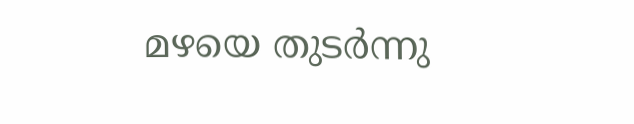മഴയെ തുടര്‍ന്നു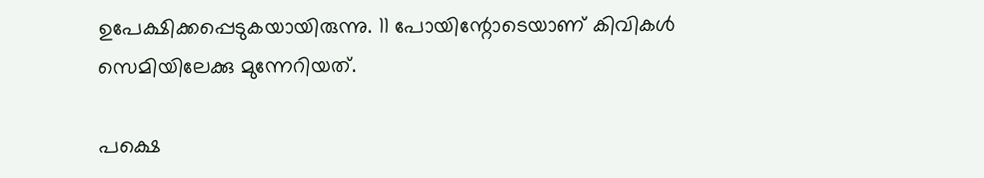ഉപേക്ഷിക്കപ്പെടുകയായിരുന്നു. 11 പോയിന്റോടെയാണ് കിവികള്‍ സെമിയിലേക്കു മുന്നേറിയത്.

പക്ഷെ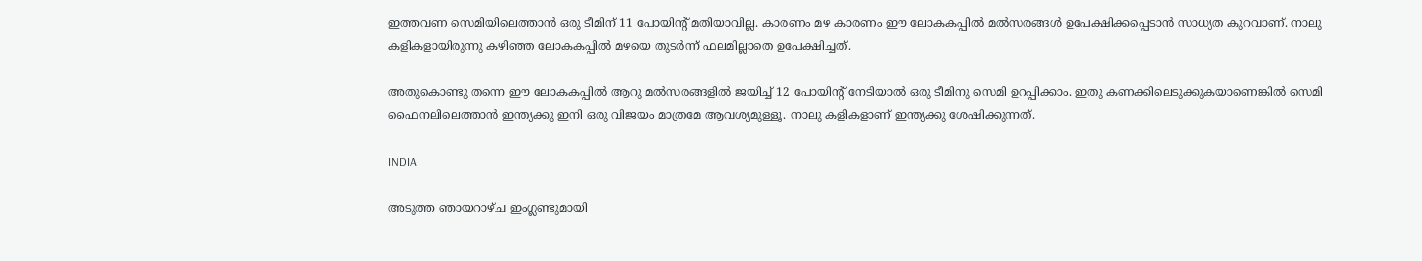ഇത്തവണ സെമിയിലെത്താന്‍ ഒരു ടീമിന് 11 പോയിന്റ് മതിയാവില്ല. കാരണം മഴ കാരണം ഈ ലോകകപ്പില്‍ മല്‍സരങ്ങള്‍ ഉപേക്ഷിക്കപ്പെടാന്‍ സാധ്യത കുറവാണ്. നാലു കളികളായിരുന്നു കഴിഞ്ഞ ലോകകപ്പില്‍ മഴയെ തുടര്‍ന്ന് ഫലമില്ലാതെ ഉപേക്ഷിച്ചത്.

അതുകൊണ്ടു തന്നെ ഈ ലോകകപ്പില്‍ ആറു മല്‍സരങ്ങളില്‍ ജയിച്ച് 12 പോയിന്റ് നേടിയാല്‍ ഒരു ടീമിനു സെമി ഉറപ്പിക്കാം. ഇതു കണക്കിലെടുക്കുകയാണെങ്കില്‍ സെമി ഫൈനലിലെത്താന്‍ ഇന്ത്യക്കു ഇനി ഒരു വിജയം മാത്രമേ ആവശ്യമുള്ളൂ. നാലു കളികളാണ് ഇന്ത്യക്കു ശേഷിക്കുന്നത്.

INDIA

അടുത്ത ഞായറാഴ്ച ഇംഗ്ലണ്ടുമായി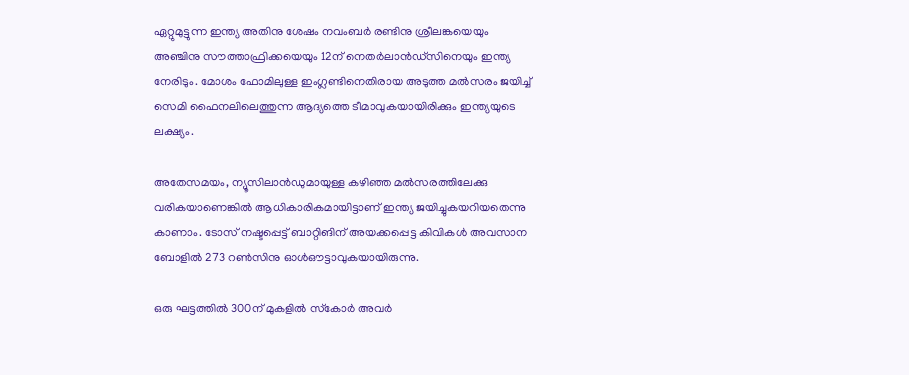ഏറ്റുമുട്ടുന്ന ഇന്ത്യ അതിനു ശേഷം നവംബര്‍ രണ്ടിനു ശ്രീലങ്കയെയും അഞ്ചിനു സൗത്താഫ്രിക്കയെയും 12ന് നെതര്‍ലാന്‍ഡ്‌സിനെയും ഇന്ത്യ നേരിടും. മോശം ഫോമിലുള്ള ഇംഗ്ലണ്ടിനെതിരായ അടുത്ത മല്‍സരം ജയിച്ച് സെമി ഫൈനലിലെത്തുന്ന ആദ്യത്തെ ടീമാവുകയായിരിക്കും ഇന്ത്യയുടെ ലക്ഷ്യം.

അതേസമയം, ന്യൂസിലാന്‍ഡുമായുള്ള കഴിഞ്ഞ മല്‍സരത്തിലേക്കു വരികയാണെങ്കില്‍ ആധികാരികമായിട്ടാണ് ഇന്ത്യ ജയിച്ചുകയറിയതെന്നു കാണാം. ടോസ് നഷ്ടപ്പെട്ട് ബാറ്റിങിന് അയക്കപ്പെട്ട കിവികള്‍ അവസാന ബോളില്‍ 273 റണ്‍സിനു ഓള്‍ഔട്ടാവുകയായിരുന്നു.

ഒരു ഘട്ടത്തില്‍ 300ന് മുകളില്‍ സ്‌കോര്‍ അവര്‍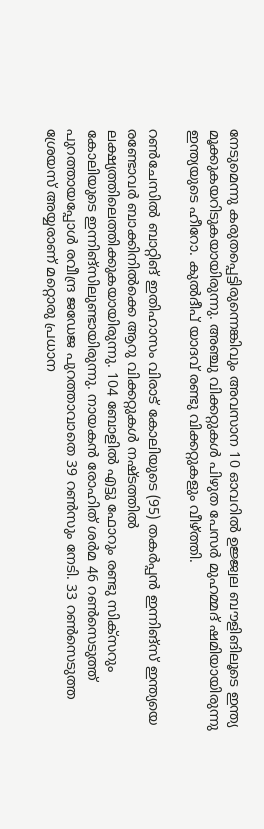നേടുമെന്നു കരുതപ്പെട്ടിരുന്നെങ്കിവും അവസാന 10 ഓവറില്‍ ഉജ്ജ്വല ബൗളിങിലൂടെ ഇന്ത്യ മൂക്കുകയറിടുകയായിരുന്നു. അഞ്ചു വിക്കറ്റുകള്‍ പിഴുത പേസര്‍ മുഹമ്മദ് ഷമിയായിരുന്നു ഇന്ത്യയുടെ ഹീറോ. കുല്‍ദീപ് യാദവ് രണ്ടു വിക്കറ്റുകളും വീഴ്ത്തി.

റണ്‍ചേസില്‍ ബാറ്റിങ് ഇതിഹാസം വിരാട് കോലിയുടെ (95) തകര്‍പ്പന്‍ ഇന്നിങ്‌സ് ഇന്ത്യയെ രണ്ടോവര്‍ ബാക്കിനില്‍ക്കെ ആറു വിക്കറ്റുകള്‍ നഷ്ടത്തില്‍ ലക്ഷ്യത്തിലെത്തിക്കുകയായിരുന്നു. 104 ബോളില്‍ എട്ടു ഫോറും രണ്ടു സിക്‌സറും കോലിയുടെ ഇന്നിങ്‌സിലുണ്ടായിരുന്നു. നായകന്‍ രോഹിത് ശര്‍മ 46 റണ്‍സെടുത്ത് പുറത്തായപ്പോള്‍ രവീന്ദ്ര ജഡേജ പുറത്താവാതെ 39 റണ്‍സും നേടി. 33 റണ്‍സെടുത്ത ശ്രേയസ് അയ്യരാണ് മറ്റൊരു പ്രധാന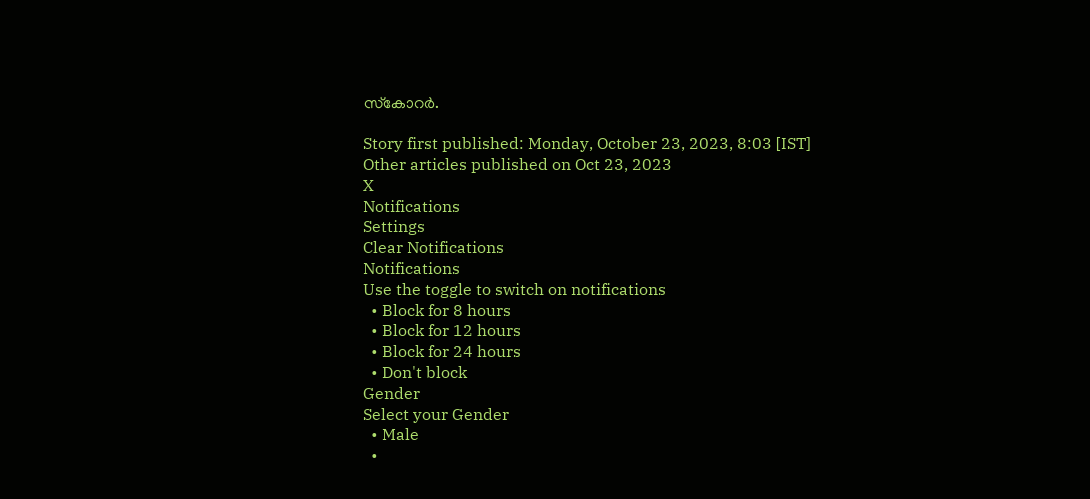സ്‌കോറര്‍.

Story first published: Monday, October 23, 2023, 8:03 [IST]
Other articles published on Oct 23, 2023
X
Notifications
Settings
Clear Notifications
Notifications
Use the toggle to switch on notifications
  • Block for 8 hours
  • Block for 12 hours
  • Block for 24 hours
  • Don't block
Gender
Select your Gender
  • Male
  •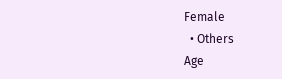Female
  • Others
Age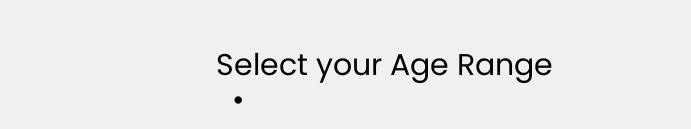Select your Age Range
  •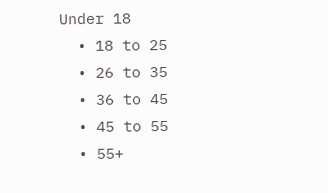Under 18
  • 18 to 25
  • 26 to 35
  • 36 to 45
  • 45 to 55
  • 55+